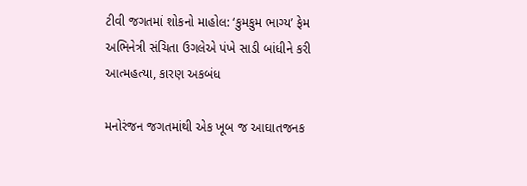ટીવી જગતમાં શોકનો માહોલ: ‘કુમકુમ ભાગ્ય’ ફેમ અભિનેત્રી સંચિતા ઉગલેએ પંખે સાડી બાંધીને કરી આત્મહત્યા, કારણ અકબંધ

મનોરંજન જગતમાંથી એક ખૂબ જ આઘાતજનક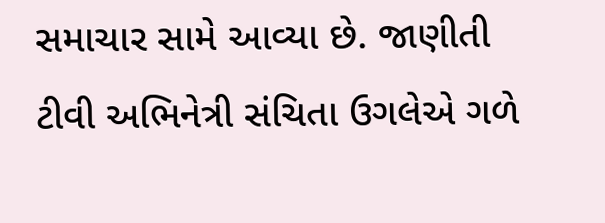સમાચાર સામે આવ્યા છે. જાણીતી ટીવી અભિનેત્રી સંચિતા ઉગલેએ ગળે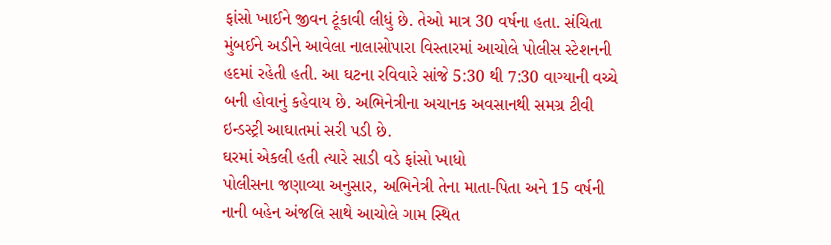ફાંસો ખાઈને જીવન ટૂંકાવી લીધું છે. તેઓ માત્ર 30 વર્ષના હતા. સંચિતા મુંબઈને અડીને આવેલા નાલાસોપારા વિસ્તારમાં આચોલે પોલીસ સ્ટેશનની હદમાં રહેતી હતી. આ ઘટના રવિવારે સાંજે 5:30 થી 7:30 વાગ્યાની વચ્ચે બની હોવાનું કહેવાય છે. અભિનેત્રીના અચાનક અવસાનથી સમગ્ર ટીવી ઇન્ડસ્ટ્રી આઘાતમાં સરી પડી છે.
ઘરમાં એકલી હતી ત્યારે સાડી વડે ફાંસો ખાધો
પોલીસના જણાવ્યા અનુસાર, અભિનેત્રી તેના માતા-પિતા અને 15 વર્ષની નાની બહેન અંજલિ સાથે આચોલે ગામ સ્થિત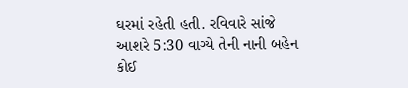ઘરમાં રહેતી હતી. રવિવારે સાંજે આશરે 5:30 વાગ્યે તેની નાની બહેન કોઈ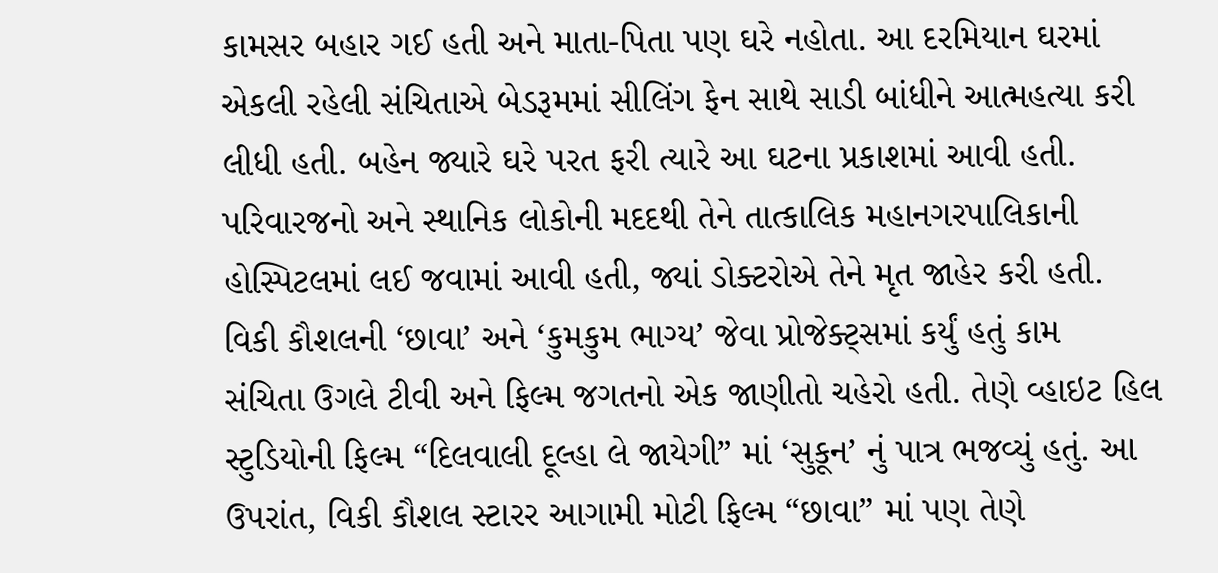કામસર બહાર ગઈ હતી અને માતા-પિતા પણ ઘરે નહોતા. આ દરમિયાન ઘરમાં એકલી રહેલી સંચિતાએ બેડરૂમમાં સીલિંગ ફેન સાથે સાડી બાંધીને આત્મહત્યા કરી લીધી હતી. બહેન જ્યારે ઘરે પરત ફરી ત્યારે આ ઘટના પ્રકાશમાં આવી હતી. પરિવારજનો અને સ્થાનિક લોકોની મદદથી તેને તાત્કાલિક મહાનગરપાલિકાની હોસ્પિટલમાં લઈ જવામાં આવી હતી, જ્યાં ડોક્ટરોએ તેને મૃત જાહેર કરી હતી.
વિકી કૌશલની ‘છાવા’ અને ‘કુમકુમ ભાગ્ય’ જેવા પ્રોજેક્ટ્સમાં કર્યું હતું કામ
સંચિતા ઉગલે ટીવી અને ફિલ્મ જગતનો એક જાણીતો ચહેરો હતી. તેણે વ્હાઇટ હિલ સ્ટુડિયોની ફિલ્મ “દિલવાલી દૂલ્હા લે જાયેગી” માં ‘સુકૂન’ નું પાત્ર ભજવ્યું હતું. આ ઉપરાંત, વિકી કૌશલ સ્ટારર આગામી મોટી ફિલ્મ “છાવા” માં પણ તેણે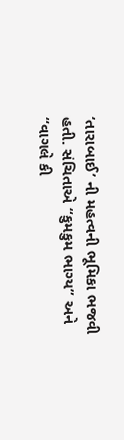‘તારાબાઈ’ ની મહત્વની ભૂમિકા ભજવી હતી. સંચિતાએ “કુમકુમ ભાગ્ય” અને “વાગલે કી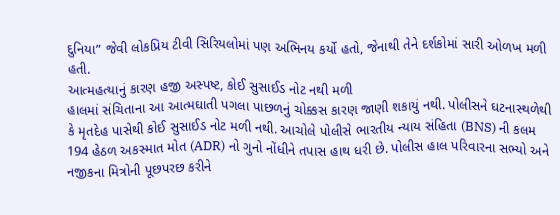દુનિયા” જેવી લોકપ્રિય ટીવી સિરિયલોમાં પણ અભિનય કર્યો હતો, જેનાથી તેને દર્શકોમાં સારી ઓળખ મળી હતી.
આત્મહત્યાનું કારણ હજી અસ્પષ્ટ, કોઈ સુસાઈડ નોટ નથી મળી
હાલમાં સંચિતાના આ આત્મઘાતી પગલા પાછળનું ચોક્કસ કારણ જાણી શકાયું નથી. પોલીસને ઘટનાસ્થળેથી કે મૃતદેહ પાસેથી કોઈ સુસાઈડ નોટ મળી નથી. આચોલે પોલીસે ભારતીય ન્યાય સંહિતા (BNS) ની કલમ 194 હેઠળ અકસ્માત મોત (ADR) નો ગુનો નોંધીને તપાસ હાથ ધરી છે. પોલીસ હાલ પરિવારના સભ્યો અને નજીકના મિત્રોની પૂછપરછ કરીને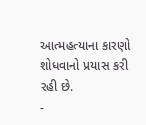આત્મહત્યાના કારણો શોધવાનો પ્રયાસ કરી રહી છે.
-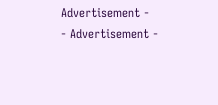Advertisement -
- Advertisement -